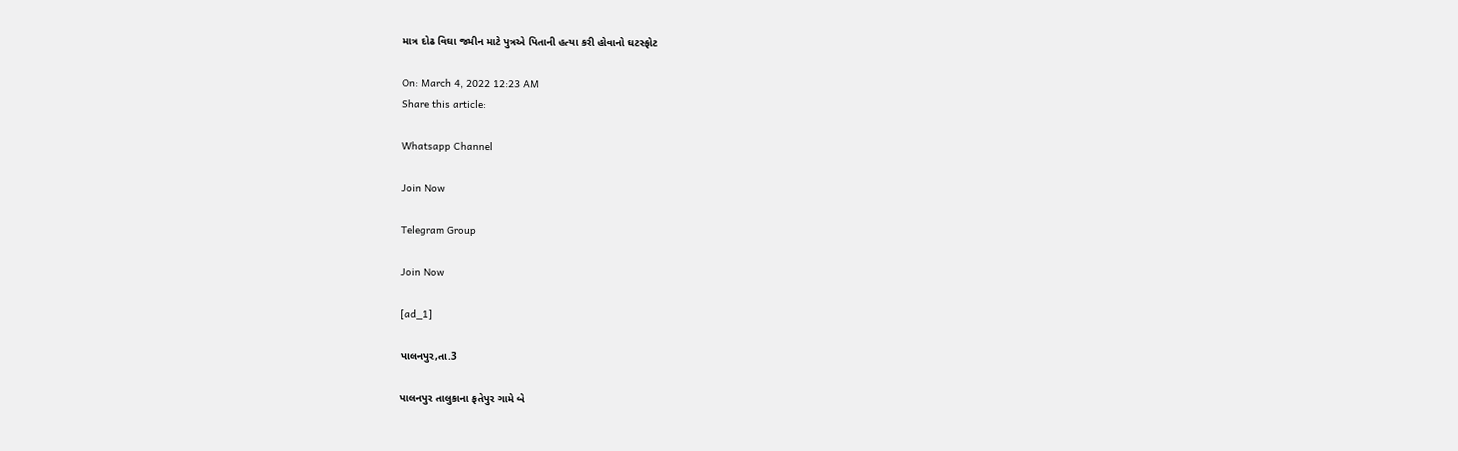માત્ર દોઢ વિઘા જમીન માટે પુત્રએ પિતાની હત્યા કરી હોવાનો ઘટસ્ફોટ

On: March 4, 2022 12:23 AM
Share this article:

Whatsapp Channel

Join Now

Telegram Group

Join Now

[ad_1]

પાલનપુર,તા.3

પાલનપુર તાલુકાના ફતેપુર ગામે બે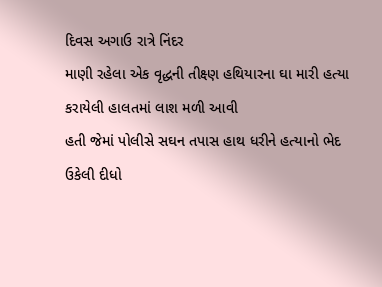દિવસ અગાઉ રાત્રે નિંદર
માણી રહેલા એક વૃદ્ધની તીક્ષ્ણ હથિયારના ઘા મારી હત્યા કરાયેલી હાલતમાં લાશ મળી આવી
હતી જેમાં પોલીસે સઘન તપાસ હાથ ધરીને હત્યાનો ભેદ ઉકેલી દીધો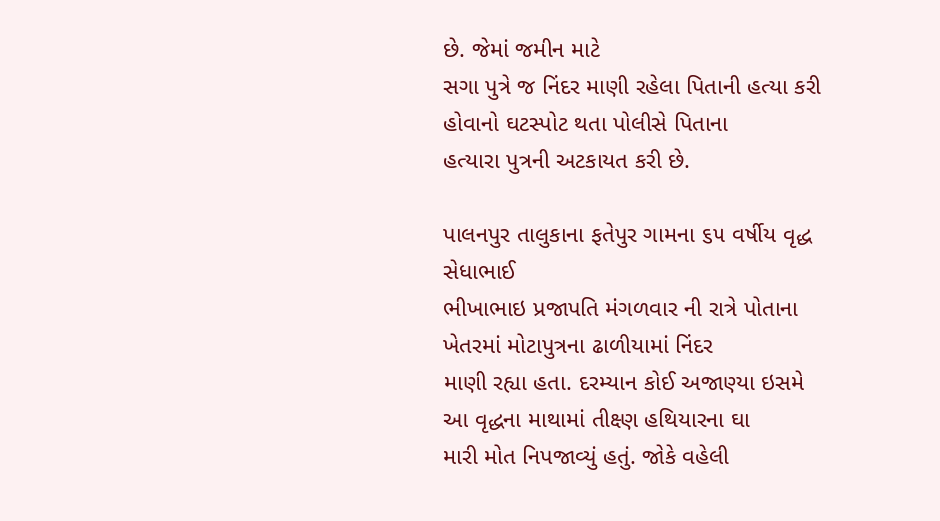છે. જેમાં જમીન માટે
સગા પુત્રે જ નિંદર માણી રહેલા પિતાની હત્યા કરી હોવાનો ઘટસ્પોટ થતા પોલીસે પિતાના
હત્યારા પુત્રની અટકાયત કરી છે.

પાલનપુર તાલુકાના ફતેપુર ગામના ૬૫ વર્ષીય વૃદ્ધ સેધાભાઈ
ભીખાભાઇ પ્રજાપતિ મંગળવાર ની રાત્રે પોતાના ખેતરમાં મોટાપુત્રના ઢાળીયામાં નિંદર
માણી રહ્યા હતા. દરમ્યાન કોઈ અજાણ્યા ઇસમે આ વૃદ્ધના માથામાં તીક્ષ્ણ હથિયારના ઘા
મારી મોત નિપજાવ્યું હતું. જોકે વહેલી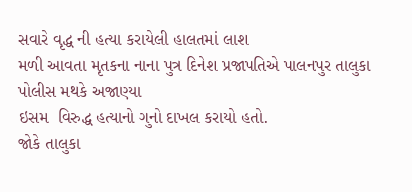સવારે વૃદ્ધ ની હત્યા કરાયેલી હાલતમાં લાશ
મળી આવતા મૃતકના નાના પુત્ર દિનેશ પ્રજાપતિએ પાલનપુર તાલુકા પોલીસ મથકે અજાણ્યા
ઇસમ  વિરુદ્ધ હત્યાનો ગુનો દાખલ કરાયો હતો.
જોકે તાલુકા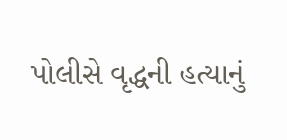પોલીસે વૃદ્ધની હત્યાનું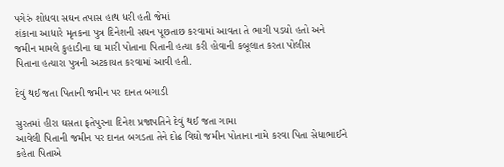પગેરું શોધવા સઘન તપાસ હાથ ધરી હતી જેમાં
શંકાના આધારે મૃતકના પુત્ર દિનેશની સઘન પૂછતાછ કરવામાં આવતા તે ભાગી પડયો હતો અને
જમીન મામલે કુહાડીના ઘા મારી પોતાના પિતાની હત્યા કરી હોવાની કબૂલાત કરતા પોલીસ
પિતાના હત્યારા પુત્રની અટકાયત કરવામાં આવી હતી.

દેવું થઈ જતા પિતાની જમીન પર દાનત બગાડી

સુરતમાં હીરા ઘસતા ફતેપુરના દિનેશ પ્રજાપતિને દેવું થઈ જતા ગામા
આવેલી પિતાની જમીન પર દાનત બગડતા તેને દોઢ વિઘો જમીન પોતાના નામે કરવા પિતા સેધાભાઈને
કહેતા પિતાએ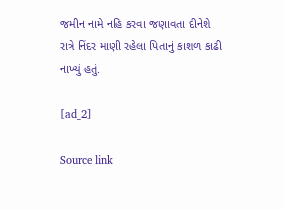જમીન નામે નહિ કરવા જણાવતા દીનેશે
રાત્રે નિંદર માણી રહેલા પિતાનું કાશળ કાઢી નાખ્યું હતું.

[ad_2]

Source link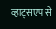व्हाट्सएप से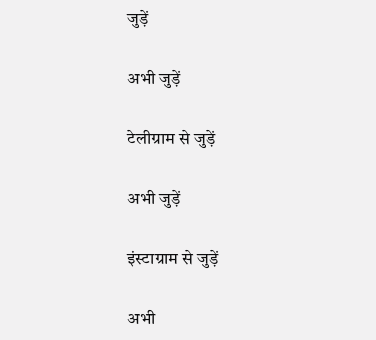जुड़ें

अभी जुड़ें

टेलीग्राम से जुड़ें

अभी जुड़ें

इंस्टाग्राम से जुड़ें

अभी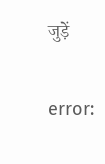जुड़ें

error: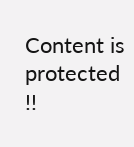Content is protected !!